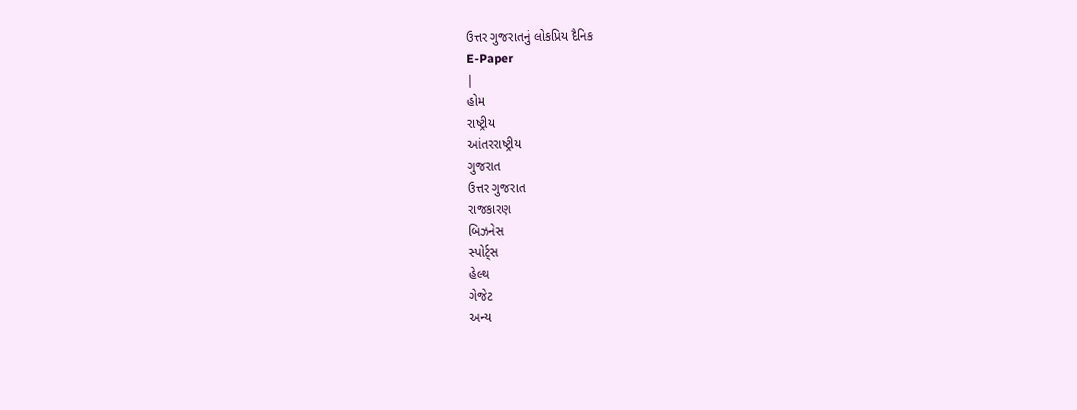ઉત્તર ગુજરાતનું લોકપ્રિય દૈનિક
E-Paper
|
હોમ
રાષ્ટ્રીય
આંતરરાષ્ટ્રીય
ગુજરાત
ઉત્તર ગુજરાત
રાજકારણ
બિઝનેસ
સ્પોર્ટ્સ
હેલ્થ
ગેજેટ
અન્ય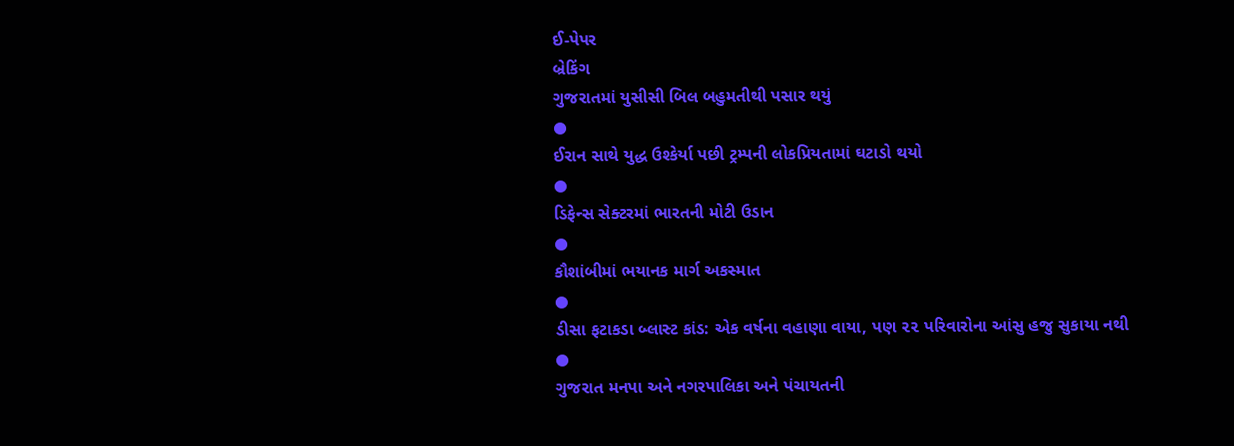ઈ-પેપર
બ્રેકિંગ
ગુજરાતમાં યુસીસી બિલ બહુમતીથી પસાર થયું
●
ઈરાન સાથે યુદ્ધ ઉશ્કેર્યા પછી ટ્રમ્પની લોકપ્રિયતામાં ઘટાડો થયો
●
ડિફેન્સ સેક્ટરમાં ભારતની મોટી ઉડાન
●
કૌશાંબીમાં ભયાનક માર્ગ અકસ્માત
●
ડીસા ફટાકડા બ્લાસ્ટ કાંડ: એક વર્ષના વહાણા વાયા, પણ ૨૨ પરિવારોના આંસુ હજુ સુકાયા નથી
●
ગુજરાત મનપા અને નગરપાલિકા અને પંચાયતની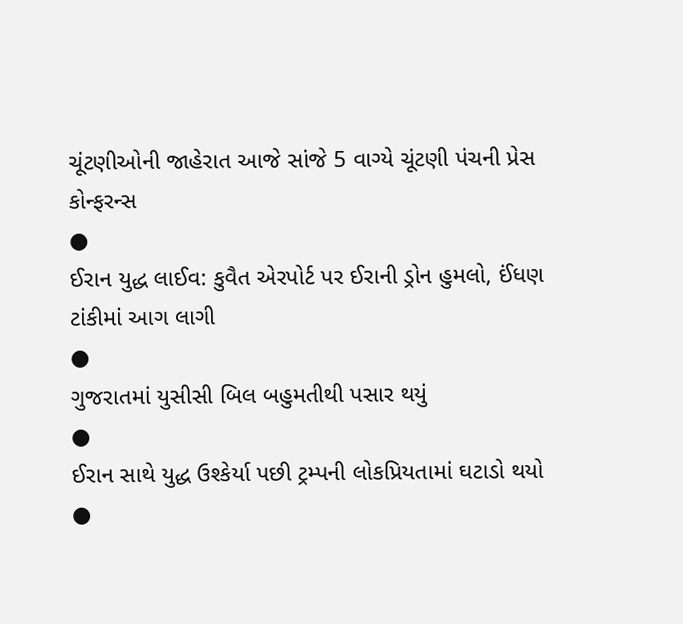ચૂંટણીઓની જાહેરાત આજે સાંજે 5 વાગ્યે ચૂંટણી પંચની પ્રેસ કોન્ફરન્સ
●
ઈરાન યુદ્ધ લાઈવ: કુવૈત એરપોર્ટ પર ઈરાની ડ્રોન હુમલો, ઈંધણ ટાંકીમાં આગ લાગી
●
ગુજરાતમાં યુસીસી બિલ બહુમતીથી પસાર થયું
●
ઈરાન સાથે યુદ્ધ ઉશ્કેર્યા પછી ટ્રમ્પની લોકપ્રિયતામાં ઘટાડો થયો
●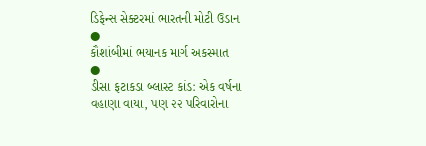ડિફેન્સ સેક્ટરમાં ભારતની મોટી ઉડાન
●
કૌશાંબીમાં ભયાનક માર્ગ અકસ્માત
●
ડીસા ફટાકડા બ્લાસ્ટ કાંડ: એક વર્ષના વહાણા વાયા, પણ ૨૨ પરિવારોના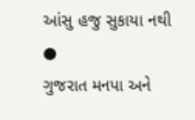આંસુ હજુ સુકાયા નથી
●
ગુજરાત મનપા અને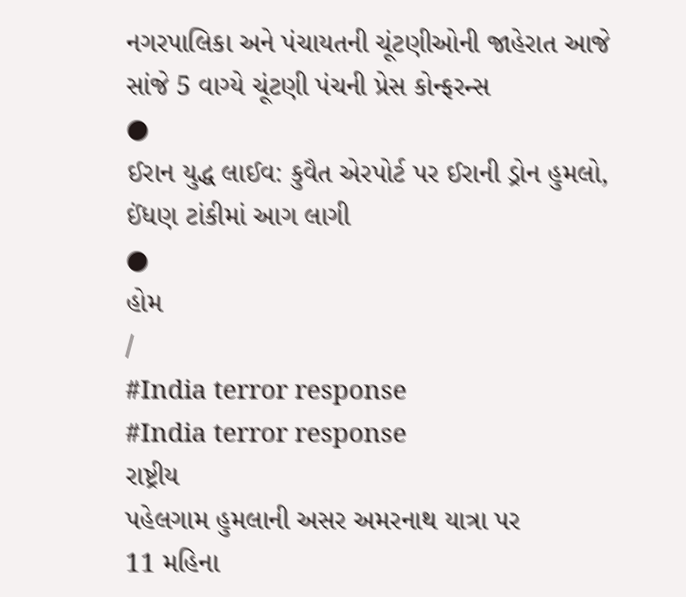નગરપાલિકા અને પંચાયતની ચૂંટણીઓની જાહેરાત આજે સાંજે 5 વાગ્યે ચૂંટણી પંચની પ્રેસ કોન્ફરન્સ
●
ઈરાન યુદ્ધ લાઈવ: કુવૈત એરપોર્ટ પર ઈરાની ડ્રોન હુમલો, ઈંધણ ટાંકીમાં આગ લાગી
●
હોમ
/
#India terror response
#India terror response
રાષ્ટ્રીય
પહેલગામ હુમલાની અસર અમરનાથ યાત્રા પર
11 મહિના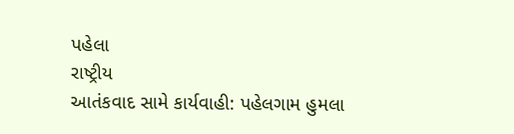પહેલા
રાષ્ટ્રીય
આતંકવાદ સામે કાર્યવાહી: પહેલગામ હુમલા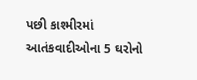પછી કાશ્મીરમાં આતંકવાદીઓના 5 ઘરોનો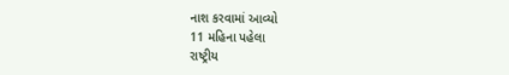નાશ કરવામાં આવ્યો
11 મહિના પહેલા
રાષ્ટ્રીય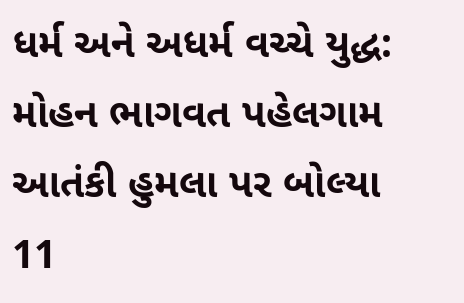ધર્મ અને અધર્મ વચ્ચે યુદ્ધ: મોહન ભાગવત પહેલગામ આતંકી હુમલા પર બોલ્યા
11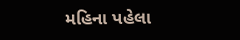મહિના પહેલા